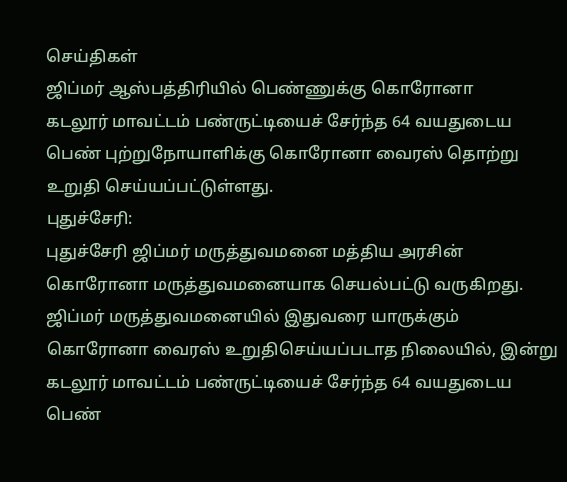செய்திகள்
ஜிப்மர் ஆஸ்பத்திரியில் பெண்ணுக்கு கொரோனா
கடலூர் மாவட்டம் பண்ருட்டியைச் சேர்ந்த 64 வயதுடைய பெண் புற்றுநோயாளிக்கு கொரோனா வைரஸ் தொற்று உறுதி செய்யப்பட்டுள்ளது.
புதுச்சேரி:
புதுச்சேரி ஜிப்மர் மருத்துவமனை மத்திய அரசின் கொரோனா மருத்துவமனையாக செயல்பட்டு வருகிறது.
ஜிப்மர் மருத்துவமனையில் இதுவரை யாருக்கும் கொரோனா வைரஸ் உறுதிசெய்யப்படாத நிலையில், இன்று கடலூர் மாவட்டம் பண்ருட்டியைச் சேர்ந்த 64 வயதுடைய பெண்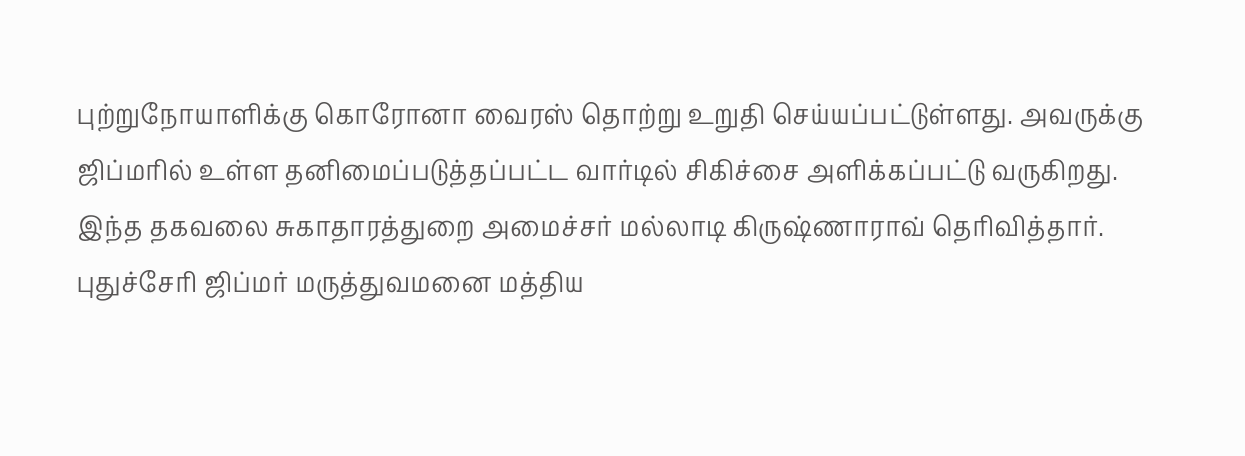புற்றுநோயாளிக்கு கொரோனா வைரஸ் தொற்று உறுதி செய்யப்பட்டுள்ளது. அவருக்கு ஜிப்மரில் உள்ள தனிமைப்படுத்தப்பட்ட வார்டில் சிகிச்சை அளிக்கப்பட்டு வருகிறது.
இந்த தகவலை சுகாதாரத்துறை அமைச்சர் மல்லாடி கிருஷ்ணாராவ் தெரிவித்தார்.
புதுச்சேரி ஜிப்மர் மருத்துவமனை மத்திய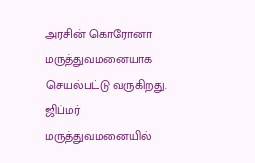அரசின் கொரோனா மருத்துவமனையாக செயல்பட்டு வருகிறது.
ஜிப்மர் மருத்துவமனையில்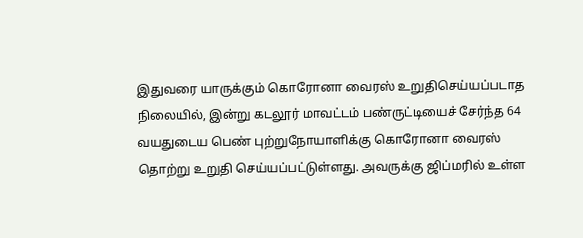இதுவரை யாருக்கும் கொரோனா வைரஸ் உறுதிசெய்யப்படாத நிலையில், இன்று கடலூர் மாவட்டம் பண்ருட்டியைச் சேர்ந்த 64 வயதுடைய பெண் புற்றுநோயாளிக்கு கொரோனா வைரஸ் தொற்று உறுதி செய்யப்பட்டுள்ளது. அவருக்கு ஜிப்மரில் உள்ள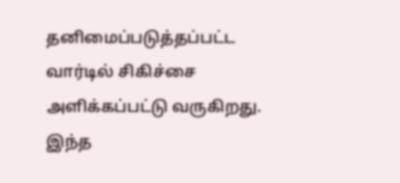தனிமைப்படுத்தப்பட்ட வார்டில் சிகிச்சை அளிக்கப்பட்டு வருகிறது.
இந்த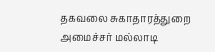தகவலை சுகாதாரத்துறை அமைச்சர் மல்லாடி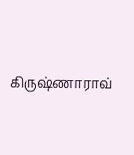கிருஷ்ணாராவ்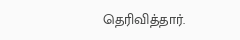தெரிவித்தார்.